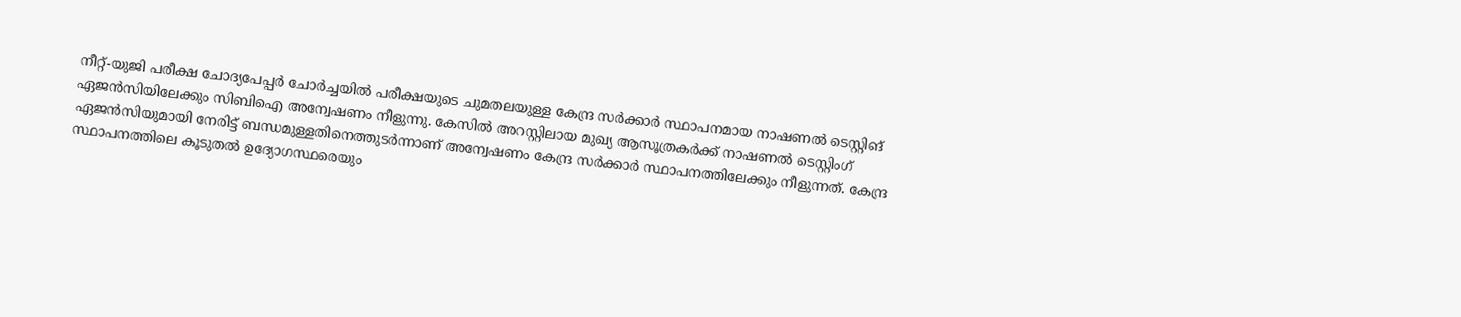നീറ്റ്-യുജി പരീക്ഷ ചോദ്യപേപ്പര്‍ ചോര്‍ച്ചയില്‍ പരീക്ഷയുടെ ചുമതലയുള്ള കേന്ദ്ര സര്‍ക്കാര്‍ സ്ഥാപനമായ നാഷണല്‍ ടെസ്റ്റിങ് ഏജന്‍സിയിലേക്കും സിബിഐ അന്വേഷണം നീളുന്നു. കേസില്‍ അറസ്റ്റിലായ മുഖ്യ ആസൂത്രകര്‍ക്ക് നാഷണല്‍ ടെസ്റ്റിംഗ് ഏജന്‍സിയുമായി നേരിട്ട് ബന്ധമുള്ളതിനെത്തുടര്‍ന്നാണ് അന്വേഷണം കേന്ദ്ര സര്‍ക്കാര്‍ സ്ഥാപനത്തിലേക്കും നീളുന്നത്. കേന്ദ്ര സ്ഥാപനത്തിലെ കൂടുതല്‍ ഉദ്യോഗസ്ഥരെയും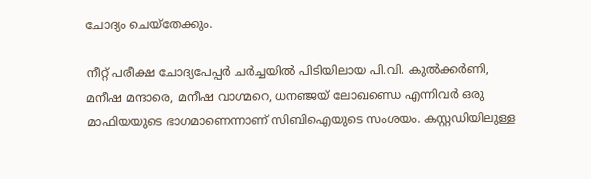ചോദ്യം ചെയ്‌തേക്കും.

നീറ്റ് പരീക്ഷ ചോദ്യപേപ്പര്‍ ചര്‍ച്ചയില്‍ പിടിയിലായ പി.വി. കുല്‍ക്കര്‍ണി, മനീഷ മന്ദാരെ, മനീഷ വാഗ്മറെ, ധനഞ്ജയ് ലോഖണ്ഡെ എന്നിവര്‍ ഒരു മാഫിയയുടെ ഭാഗമാണെന്നാണ് സിബിഐയുടെ സംശയം. കസ്റ്റഡിയിലുള്ള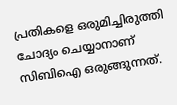പ്രതികളെ ഒരുമിച്ചിരുത്തി ചോദ്യം ചെയ്യാനാണ് സിബിഐ ഒരുങ്ങുന്നത്.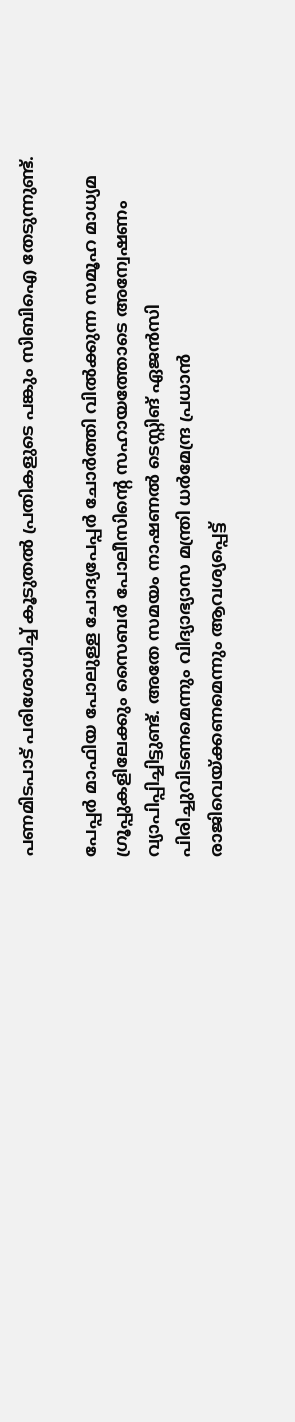പണമിടപാട് പരിശോധിച്ച് കൂടുതല്‍ പ്രതികളുടെ പങ്കും സിബിഐ തേടുന്നുണ്ട്.

പേപ്പര്‍ മാഫിയ പോലുള്ള ചോദ്യപേപ്പര്‍ ചോര്‍ത്തി വില്‍ക്കുന്ന സമൂഹ മാധ്യമ ഗ്രൂപ്പുകളിലേക്കും സൈബര്‍ പോലീസിന്റെ സഹായത്തോടെ അന്വേഷണം വ്യാപിപ്പിച്ചിട്ടുണ്ട്. അതേ സമയം നാഷണല്‍ ടെസ്റ്റിങ് ഏജന്‍സി പിരിച്ചുവിടണമെന്നും വിദ്യാഭ്യാസ മന്ത്രി ധര്‍മേന്ദ്ര പ്രധാന്‍ രാജിവെയ്ക്കണമെന്നും ആവശ്യപ്പെട്ട്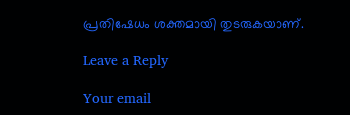പ്രതിഷേധം ശക്തമായി തുടരുകയാണ്.

Leave a Reply

Your email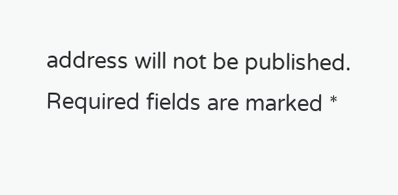address will not be published. Required fields are marked *